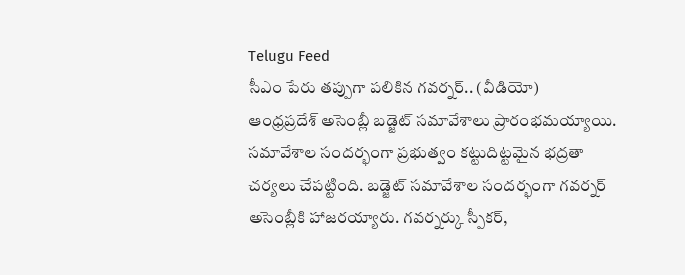Telugu Feed
సీఎం పేరు తప్పుగా పలికిన గవర్నర్.. (వీడియో)
ఆంధ్రప్రదేశ్ అసెంబ్లీ బడ్జెట్ సమావేశాలు ప్రారంభమయ్యాయి. సమావేశాల సందర్భంగా ప్రభుత్వం కట్టుదిట్టమైన భద్రతా చర్యలు చేపట్టింది. బడ్జెట్ సమావేశాల సందర్భంగా గవర్నర్ అసెంబ్లీకి హాజరయ్యారు. గవర్నర్కు స్పీకర్,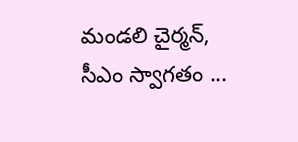మండలి చైర్మన్, సీఎం స్వాగతం ...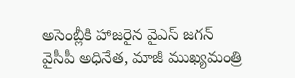అసెంబ్లీకి హాజరైన వైఎస్ జగన్
వైసీపీ అధినేత, మాజీ ముఖ్యమంత్రి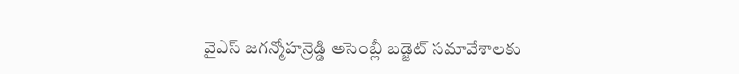వైఎస్ జగన్మోహన్రెడ్డి అసెంబ్లీ బడ్జెట్ సమావేశాలకు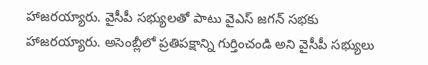హాజరయ్యారు. వైసీపీ సభ్యులతో పాటు వైఎస్ జగన్ సభకు హాజరయ్యారు. అసెంబ్లీలో ప్రతిపక్షాన్ని గుర్తించండి అని వైసీపీ సభ్యులు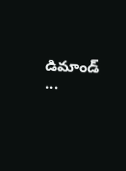డిమాండ్ ...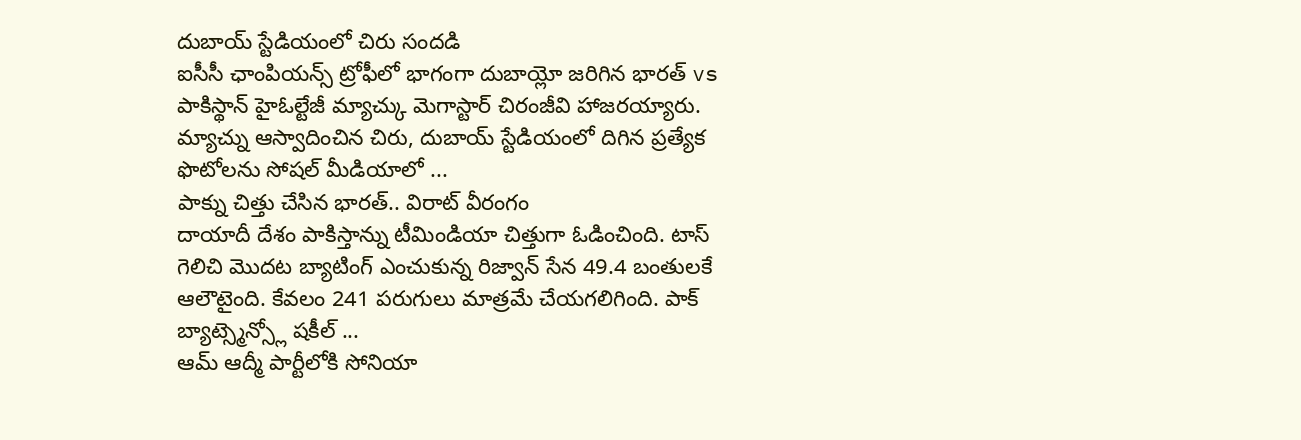దుబాయ్ స్టేడియంలో చిరు సందడి
ఐసీసీ ఛాంపియన్స్ ట్రోఫీలో భాగంగా దుబాయ్లో జరిగిన భారత్ vs పాకిస్థాన్ హైఓల్టేజీ మ్యాచ్కు మెగాస్టార్ చిరంజీవి హాజరయ్యారు. మ్యాచ్ను ఆస్వాదించిన చిరు, దుబాయ్ స్టేడియంలో దిగిన ప్రత్యేక ఫొటోలను సోషల్ మీడియాలో ...
పాక్ను చిత్తు చేసిన భారత్.. విరాట్ వీరంగం
దాయాదీ దేశం పాకిస్తాన్ను టీమిండియా చిత్తుగా ఓడించింది. టాస్ గెలిచి మొదట బ్యాటింగ్ ఎంచుకున్న రిజ్వాన్ సేన 49.4 బంతులకే ఆలౌటైంది. కేవలం 241 పరుగులు మాత్రమే చేయగలిగింది. పాక్ బ్యాట్స్మెన్స్లో షకీల్ ...
ఆమ్ ఆద్మీ పార్టీలోకి సోనియా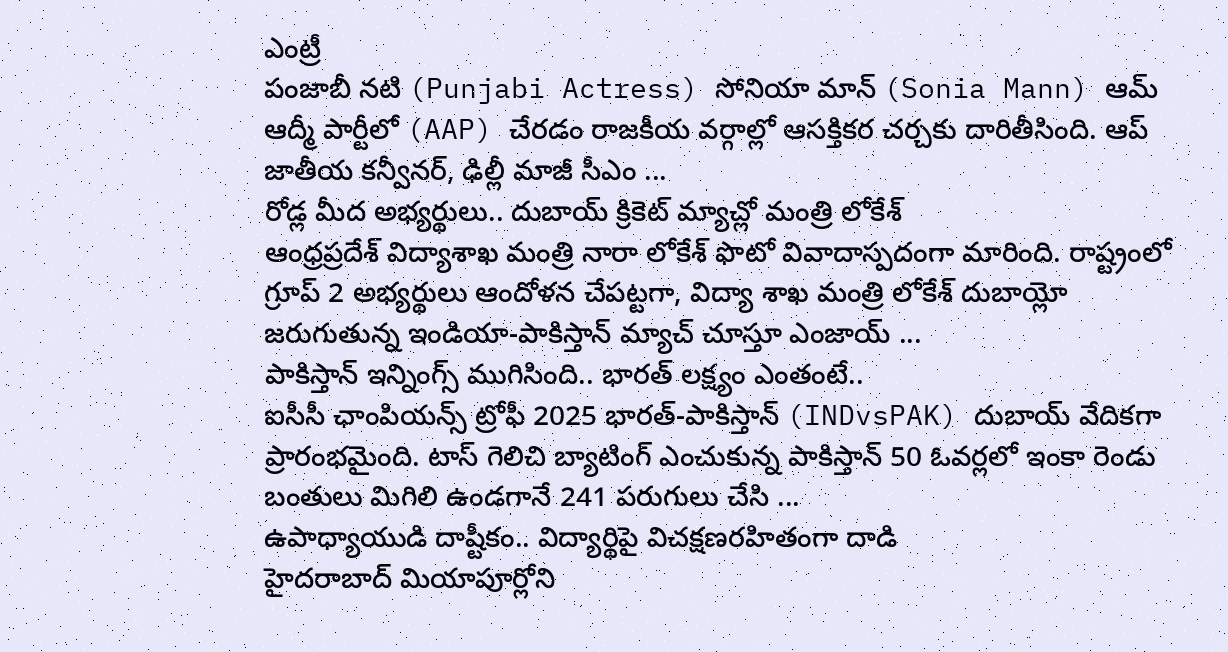ఎంట్రీ
పంజాబీ నటి (Punjabi Actress) సోనియా మాన్ (Sonia Mann) ఆమ్ ఆద్మీ పార్టీలో (AAP) చేరడం రాజకీయ వర్గాల్లో ఆసక్తికర చర్చకు దారితీసింది. ఆప్ జాతీయ కన్వీనర్, ఢిల్లీ మాజీ సీఎం ...
రోడ్ల మీద అభ్యర్థులు.. దుబాయ్ క్రికెట్ మ్యాచ్లో మంత్రి లోకేశ్
ఆంధ్రప్రదేశ్ విద్యాశాఖ మంత్రి నారా లోకేశ్ ఫొటో వివాదాస్పదంగా మారింది. రాష్ట్రంలో గ్రూప్ 2 అభ్యర్థులు ఆందోళన చేపట్టగా, విద్యా శాఖ మంత్రి లోకేశ్ దుబాయ్లో జరుగుతున్న ఇండియా-పాకిస్తాన్ మ్యాచ్ చూస్తూ ఎంజాయ్ ...
పాకిస్తాన్ ఇన్నింగ్స్ ముగిసింది.. భారత్ లక్ష్యం ఎంతంటే..
ఐసీసీ ఛాంపియన్స్ ట్రోఫీ 2025 భారత్-పాకిస్తాన్ (INDvsPAK) దుబాయ్ వేదికగా ప్రారంభమైంది. టాస్ గెలిచి బ్యాటింగ్ ఎంచుకున్న పాకిస్తాన్ 50 ఓవర్లలో ఇంకా రెండు బంతులు మిగిలి ఉండగానే 241 పరుగులు చేసి ...
ఉపాధ్యాయుడి దాష్టీకం.. విద్యార్థిపై విచక్షణరహితంగా దాడి
హైదరాబాద్ మియాపూర్లోని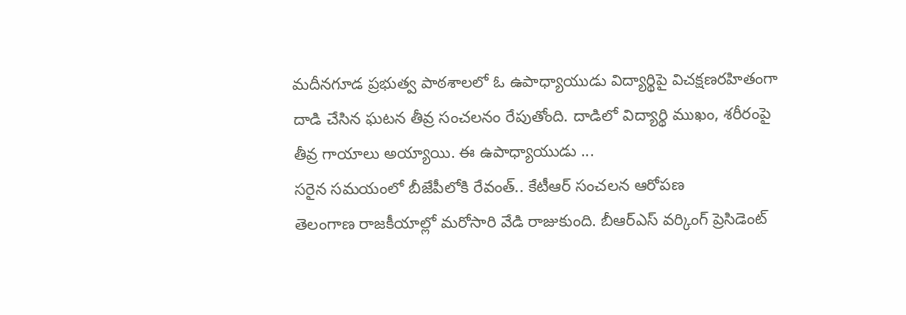మదీనగూడ ప్రభుత్వ పాఠశాలలో ఓ ఉపాధ్యాయుడు విద్యార్థిపై విచక్షణరహితంగా దాడి చేసిన ఘటన తీవ్ర సంచలనం రేపుతోంది. దాడిలో విద్యార్థి ముఖం, శరీరంపై తీవ్ర గాయాలు అయ్యాయి. ఈ ఉపాధ్యాయుడు ...
సరైన సమయంలో బీజేపీలోకి రేవంత్.. కేటీఆర్ సంచలన ఆరోపణ
తెలంగాణ రాజకీయాల్లో మరోసారి వేడి రాజుకుంది. బీఆర్ఎస్ వర్కింగ్ ప్రెసిడెంట్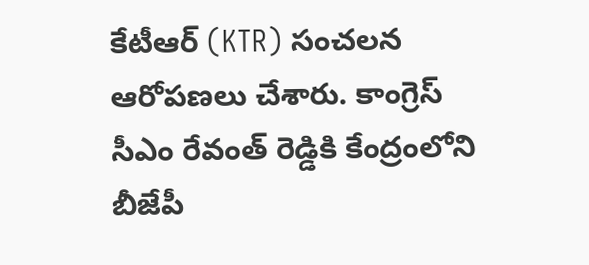కేటీఆర్ (KTR) సంచలన ఆరోపణలు చేశారు. కాంగ్రెస్ సీఎం రేవంత్ రెడ్డికి కేంద్రంలోని బీజేపీ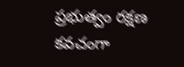ప్రభుత్వం రక్షణ కవచంగా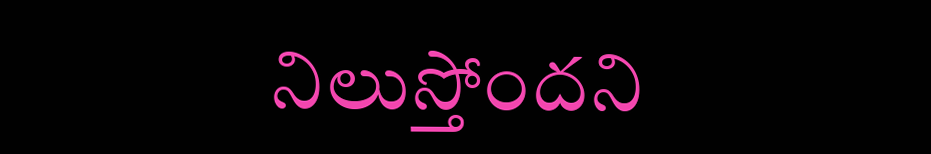నిలుస్తోందని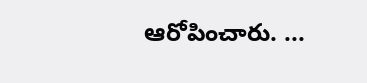ఆరోపించారు. ...